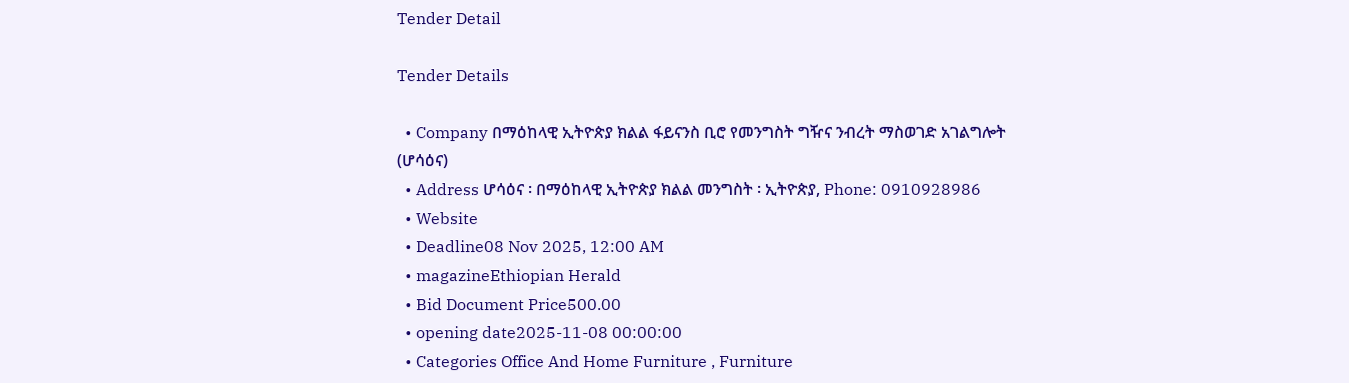Tender Detail

Tender Details

  • Company በማዕከላዊ ኢትዮጵያ ክልል ፋይናንስ ቢሮ የመንግስት ግዥና ንብረት ማስወገድ አገልግሎት (ሆሳዕና)
  • Address ሆሳዕና ፡ በማዕከላዊ ኢትዮጵያ ክልል መንግስት ፡ ኢትዮጵያ, Phone: 0910928986
  • Website
  • Deadline08 Nov 2025, 12:00 AM
  • magazineEthiopian Herald
  • Bid Document Price500.00
  • opening date2025-11-08 00:00:00
  • Categories Office And Home Furniture , Furniture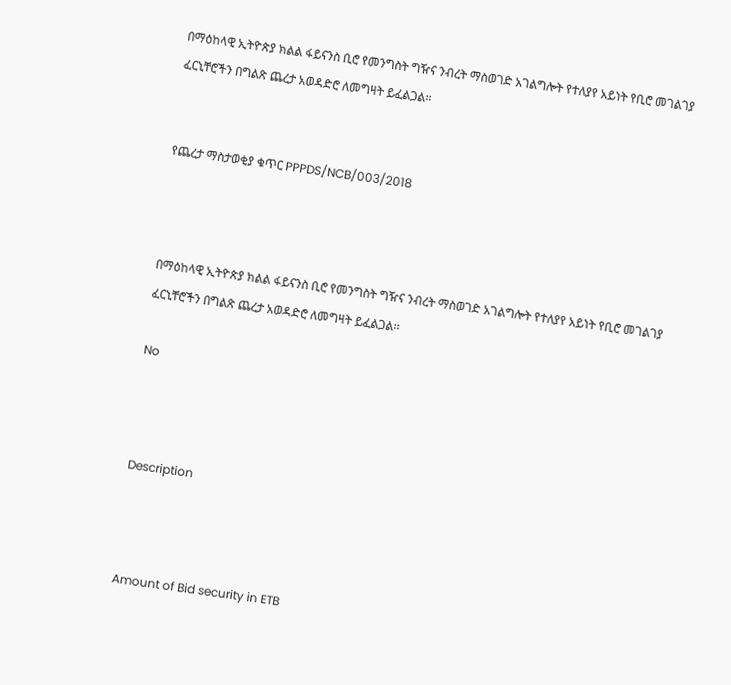በማዕከላዊ ኢትዮጵያ ክልል ፋይናንስ ቢሮ የመንግስት ግዥና ንብረት ማስወገድ አገልግሎት የተለያየ አይነት የቢሮ መገልገያ ፈርኒቸሮችን በግልጽ ጨረታ አወዳድሮ ለመግዛት ይፈልጋል፡፡


የጨረታ ማስታወቂያ ቁጥር PPPDS/NCB/003/2018



በማዕከላዊ ኢትዮጵያ ክልል ፋይናንስ ቢሮ የመንግስት ግዥና ንብረት ማስወገድ አገልግሎት የተለያየ አይነት የቢሮ መገልገያ ፈርኒቸሮችን በግልጽ ጨረታ አወዳድሮ ለመግዛት ይፈልጋል፡፡

No



Description



Amount of Bid security in ETB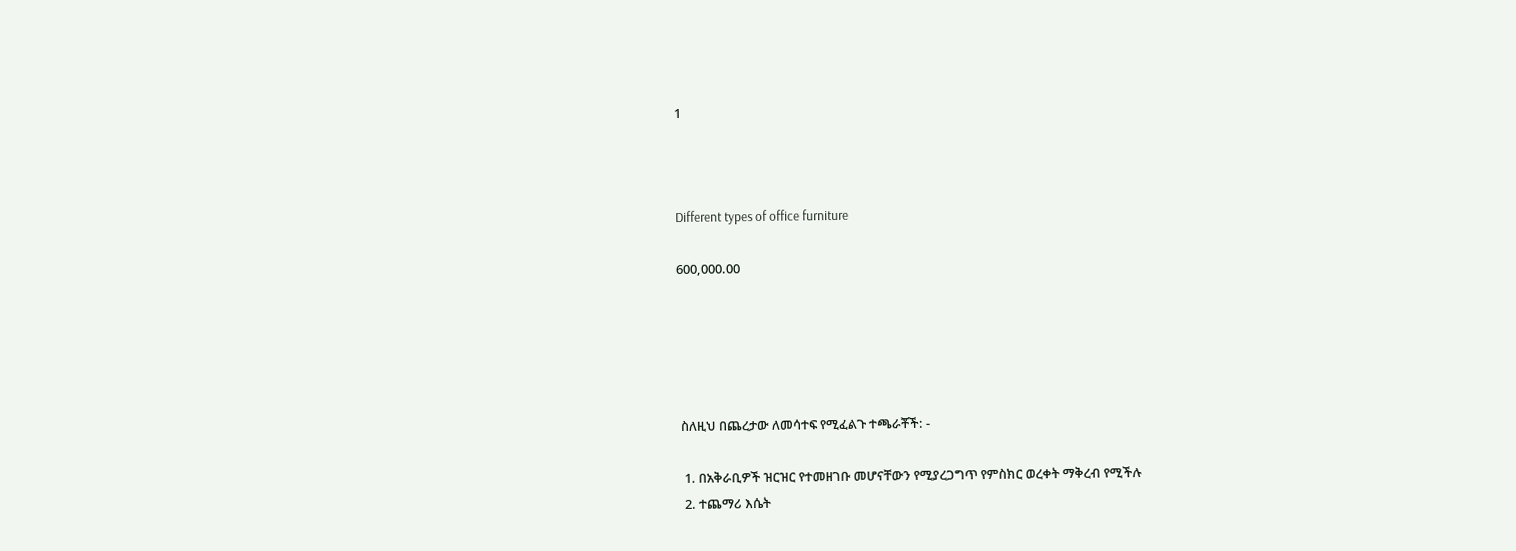1



Different types of office furniture

600,000.00





 ስለዚህ በጨረታው ለመሳተፍ የሚፈልጉ ተጫራቾች: -

  1. በአቅራቢዎች ዝርዝር የተመዘገቡ መሆናቸውን የሚያረጋግጥ የምስክር ወረቀት ማቅረብ የሚችሉ
  2. ተጨማሪ እሴት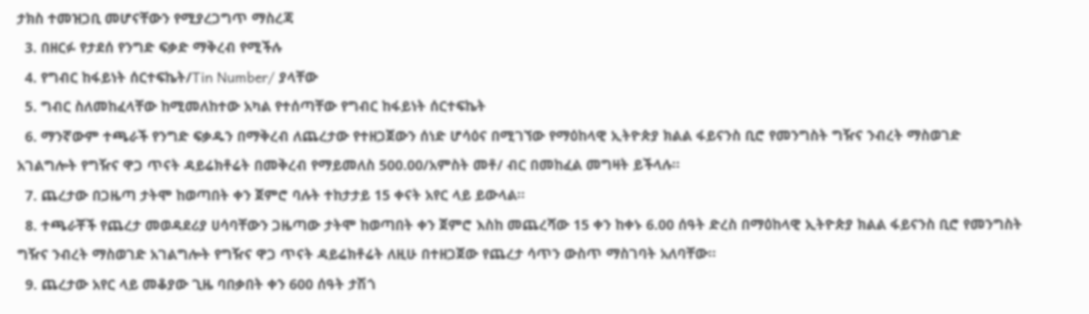ታክስ ተመዝጋቢ መሆናቸውን የሚያረጋግጥ ማስረጃ
  3. በዘርፉ የታደሰ የንግድ ፍቃድ ማቅረብ የሚችሉ
  4. የግብር ከፋይነት ሰርተፍኬት/Tin Number/ ያላቸው
  5. ግብር ስለመከፈላቸው ከሚመለከተው አካል የተሰጣቸው የግብር ከፋይነት ሰርተፍኬት
  6. ማንኛውም ተጫራች የንግድ ፍቃዱን በማቅረብ ለጨረታው የተዘጋጀውን ሰነድ ሆሳዕና በሚገኘው የማዕከላዊ ኢትዮጵያ ክልል ፋይናንስ ቢሮ የመንግስት ግዥና ንብረት ማስወገድ አገልግሎት የግዥና ዋጋ ጥናት ዳይሬክቶሬት በመቅረብ የማይመለስ 500.00/አምስት መቶ/ ብር በመከፈል መግዛት ይችላሉ፡፡
  7. ጨረታው በጋዜጣ ታትሞ ከወጣበት ቀን ጀምሮ ባሉት ተከታታይ 15 ቀናት አየር ላይ ይውላል፡፡
  8. ተጫራቾች የጨረታ መወዳደሪያ ሀሳባቸውን ጋዜጣው ታትሞ ከወጣበት ቀን ጀምሮ እስከ መጨረሻው 15 ቀን ከቀኑ 6.00 ሰዓት ድረስ በማዕከላዊ ኢትዮጵያ ክልል ፋይናንስ ቢሮ የመንግስት ግዥና ንብረት ማስወገድ አገልግሎት የግዥና ዋጋ ጥናት ዳይሬክቶሬት ለዚሁ በተዘጋጀው የጨረታ ሳጥን ውስጥ ማስገባት አለባቸው፡፡
  9. ጨረታው አየር ላይ መቆያው ጊዜ ባበቃበት ቀን 600 ሰዓት ታሽጎ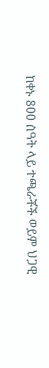ከቀኑ 800 ሰዓት ላይ ተጫራቾች ወይም ህጋዊ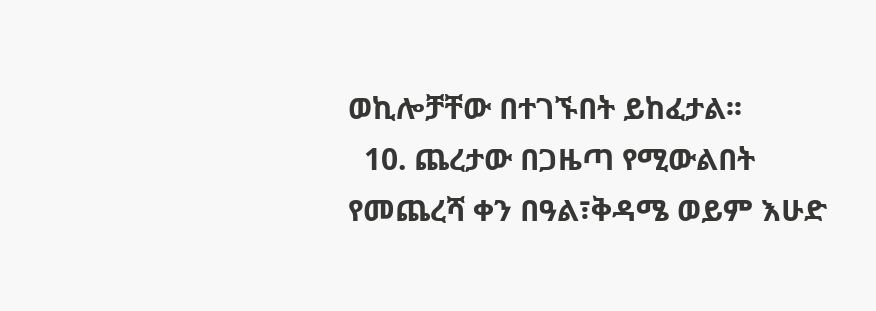ወኪሎቻቸው በተገኙበት ይከፈታል፡፡
  10. ጨረታው በጋዜጣ የሚውልበት የመጨረሻ ቀን በዓል፣ቅዳሜ ወይም እሁድ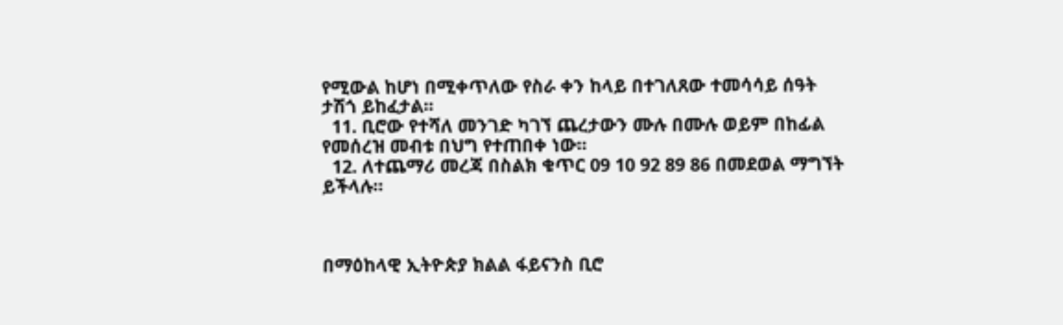የሚውል ከሆነ በሚቀጥለው የስራ ቀን ከላይ በተገለጸው ተመሳሳይ ሰዓት ታሽጎ ይከፈታል፡፡
  11. ቢሮው የተሻለ መንገድ ካገኘ ጨረታውን ሙሉ በሙሉ ወይም በከፊል የመሰረዝ መብቱ በህግ የተጠበቀ ነው፡፡
  12. ለተጨማሪ መረጃ በስልክ ቁጥር 09 10 92 89 86 በመደወል ማግኘት ይችላሉ።



በማዕከላዊ ኢትዮጵያ ክልል ፋይናንስ ቢሮ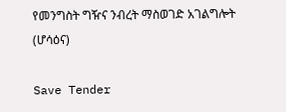የመንግስት ግዥና ንብረት ማስወገድ አገልግሎት (ሆሳዕና)

Save Tender